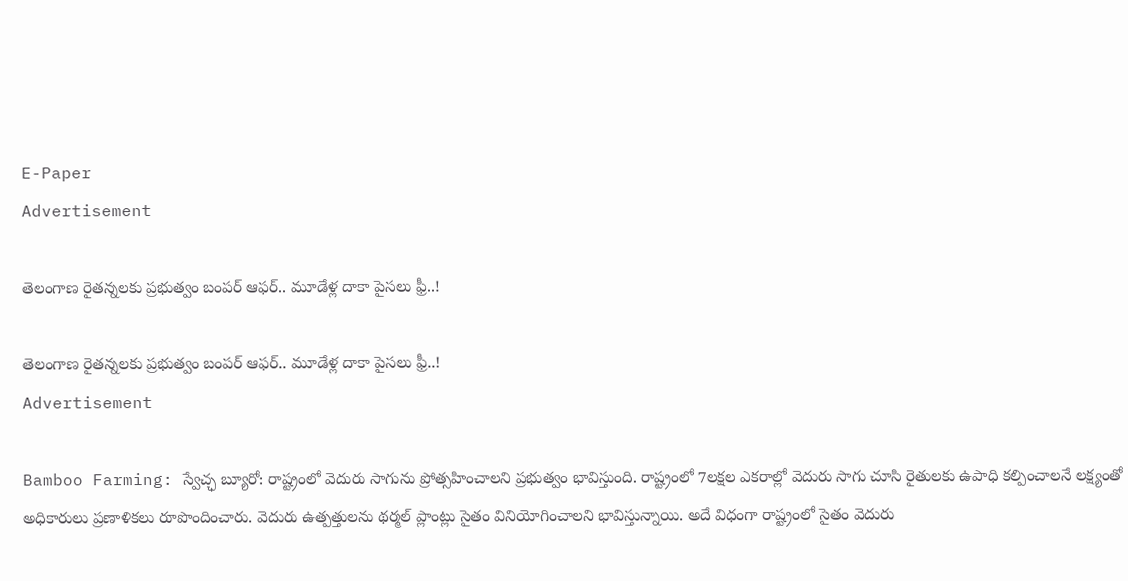E-Paper
Advertisement

తెలంగాణ రైతన్నలకు ప్రభుత్వం బంపర్ ఆఫర్.. మూడేళ్ల దాకా పైసలు ఫ్రీ..!

తెలంగాణ రైతన్నలకు ప్రభుత్వం బంపర్ ఆఫర్.. మూడేళ్ల దాకా పైసలు ఫ్రీ..!
Advertisement

Bamboo Farming: స్వేచ్ఛ బ్యూరో: రాష్ట్రంలో వెదురు సాగును ప్రోత్సహించాలని ప్రభుత్వం భావిస్తుంది. రాష్ట్రంలో 7లక్షల ఎకరాల్లో వెదురు సాగు చూసి రైతులకు ఉపాధి కల్పించాలనే లక్ష్యంతో అధికారులు ప్రణాళికలు రూపొందించారు. వెదురు ఉత్పత్తులను థర్మల్ ప్లాంట్లు సైతం వినియోగించాలని భావిస్తున్నాయి. అదే విధంగా రాష్ట్రంలో సైతం వెదురు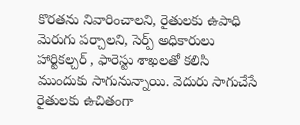కొరతను నివారించాలని, రైతులకు ఉపాధి మెరుగు పర్చాలని, సెర్ప్ అధికారులు హార్టికల్చర్ , ఫారెస్టు శాఖలతో కలిసి ముందుకు సాగునున్నాయి. వెదురు సాగుచేసే రైతులకు ఉచితంగా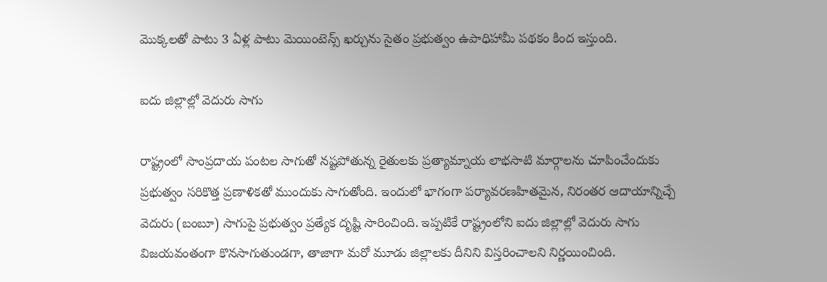మొక్కలతో పాటు 3 ఏళ్ల పాటు మెయింటెన్స్ ఖర్చును సైతం ప్రభుత్వం ఉపాధిహామీ పథకం కింద ఇస్తుంది.

ఐదు జిల్లాల్లో వెదురు సాగు

రాష్ట్రంలో సాంప్రదాయ పంటల సాగుతో నష్టపోతున్న రైతులకు ప్రత్యామ్నాయ లాభసాటి మార్గాలను చూపించేందుకు ప్రభుత్వం సరికొత్త ప్రణాళికతో ముందుకు సాగుతోంది. ఇందులో భాగంగా పర్యావరణహితమైన, నిరంతర ఆదాయాన్నిచ్చే వెదురు (బంబూ) సాగుపై ప్రభుత్వం ప్రత్యేక దృష్టి సారించింది. ఇప్పటికే రాష్ట్రంలోని ఐదు జిల్లాల్లో వెదురు సాగు విజయవంతంగా కొనసాగుతుండగా, తాజాగా మరో మూడు జిల్లాలకు దీనిని విస్తరించాలని నిర్ణయించింది.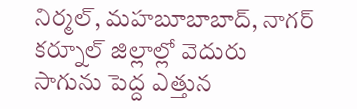నిర్మల్, మహబూబాబాద్, నాగర్ కర్నూల్ జిల్లాల్లో వెదురు సాగును పెద్ద ఎత్తున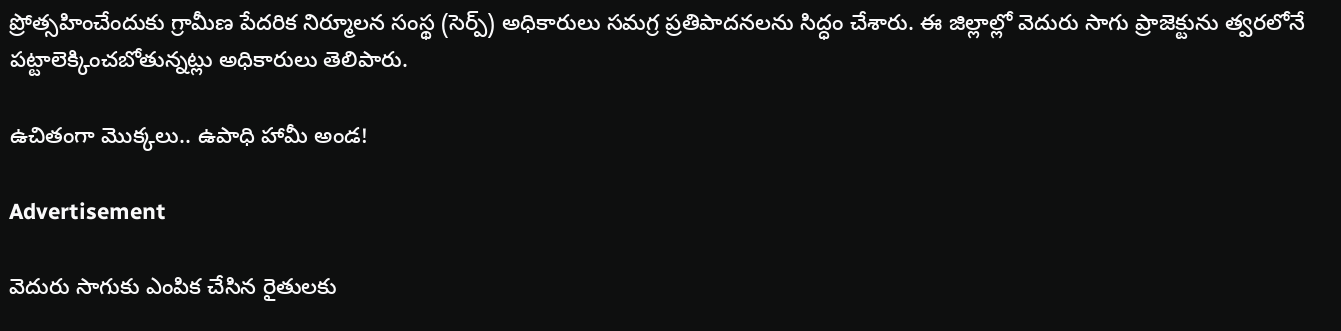ప్రోత్సహించేందుకు గ్రామీణ పేదరిక నిర్మూలన సంస్థ (సెర్ప్) అధికారులు సమగ్ర ప్రతిపాదనలను సిద్ధం చేశారు. ఈ జిల్లాల్లో వెదురు సాగు ప్రాజెక్టును త్వరలోనే పట్టాలెక్కించబోతున్నట్లు అధికారులు తెలిపారు.

ఉచితంగా మొక్కలు.. ఉపాధి హామీ అండ!

Advertisement

వెదురు సాగుకు ఎంపిక చేసిన రైతులకు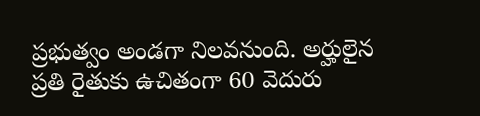ప్రభుత్వం అండగా నిలవనుంది. అర్హులైన ప్రతి రైతుకు ఉచితంగా 60 వెదురు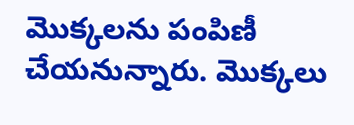మొక్కలను పంపిణీ చేయనున్నారు. మొక్కలు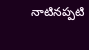నాటినప్పటి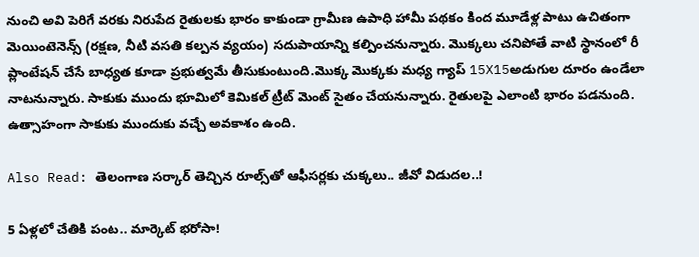నుంచి అవి పెరిగే వరకు నిరుపేద రైతులకు భారం కాకుండా గ్రామీణ ఉపాధి హామీ పథకం కింద మూడేళ్ల పాటు ఉచితంగా మెయింటెనెన్స్ (రక్షణ, నీటి వసతి కల్పన వ్యయం) సదుపాయాన్ని కల్పించనున్నారు. మొక్కలు చనిపోతే వాటి స్థానంలో రీ ప్లాంటేషన్ చేసే బాధ్యత కూడా ప్రభుత్వమే తీసుకుంటుంది.మొక్క మొక్కకు మధ్య గ్యాప్ 15X15అడుగుల దూరం ఉండేలా నాటనున్నారు. సాకుకు ముందు భూమిలో కెమికల్ ట్రీట్ మెంట్ సైతం చేయనున్నారు. రైతులపై ఎలాంటి భారం పడనుంది. ఉత్సాహంగా సాకుకు ముందుకు వచ్చే అవకాశం ఉంది.

Also Read: తెలంగాణ సర్కార్ తెచ్చిన రూల్స్‌తో ఆఫీసర్లకు చుక్కలు.. జీవో విడుదల..!

5 ఏళ్లలో చేతికి పంట.. మార్కెట్ భరోసా!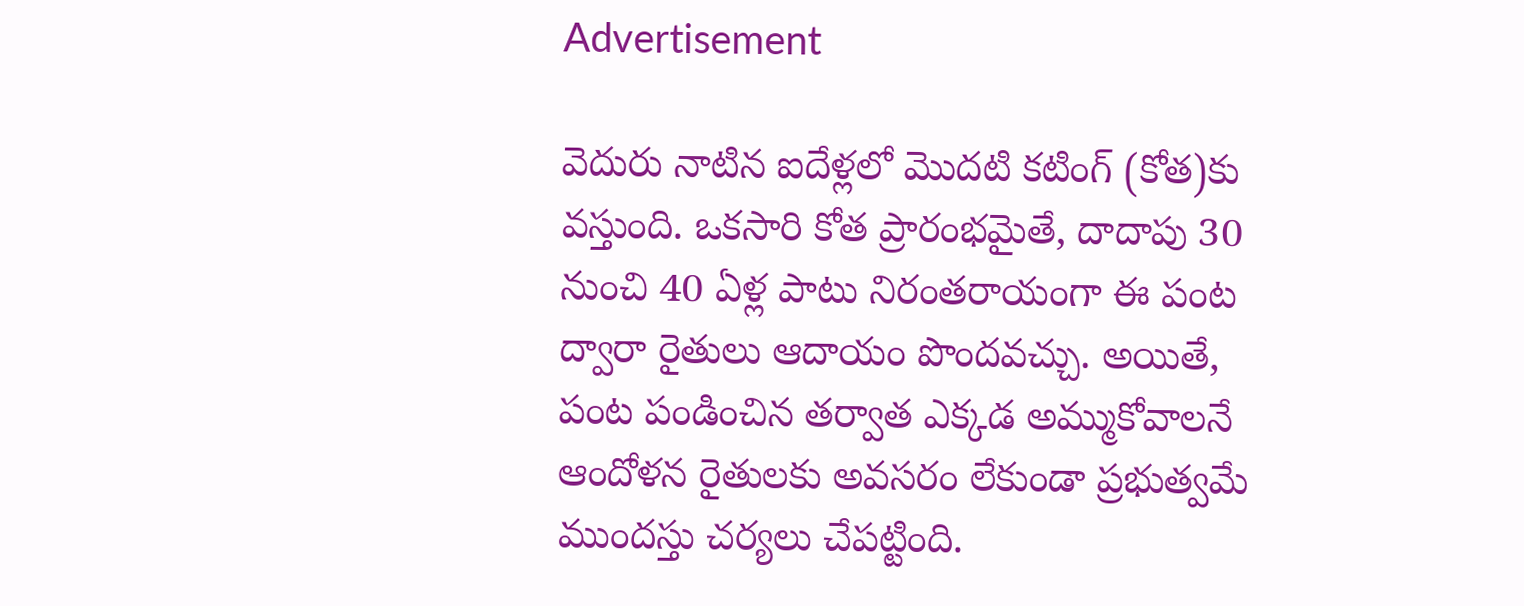Advertisement

వెదురు నాటిన ఐదేళ్లలో మొదటి కటింగ్ (కోత)కు వస్తుంది. ఒకసారి కోత ప్రారంభమైతే, దాదాపు 30 నుంచి 40 ఏళ్ల పాటు నిరంతరాయంగా ఈ పంట ద్వారా రైతులు ఆదాయం పొందవచ్చు. అయితే, పంట పండించిన తర్వాత ఎక్కడ అమ్ముకోవాలనే ఆందోళన రైతులకు అవసరం లేకుండా ప్రభుత్వమే ముందస్తు చర్యలు చేపట్టింది.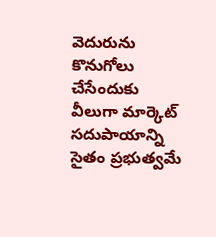వెదురును కొనుగోలు చేసేందుకు వీలుగా మార్కెట్ సదుపాయాన్ని సైతం ప్రభుత్వమే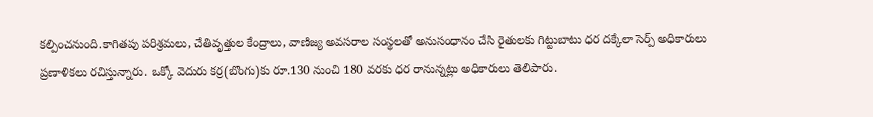కల్పించనుంది.కాగితపు పరిశ్రమలు, చేతివృత్తుల కేంద్రాలు, వాణిజ్య అవసరాల సంస్థలతో అనుసంధానం చేసి రైతులకు గిట్టుబాటు ధర దక్కేలా సెర్ప్ అధికారులు ప్రణాళికలు రచిస్తున్నారు. ఒక్కో వెదురు కర్ర(బొంగు)కు రూ.130 నుంచి 180 వరకు ధర రానున్నట్లు అధికారులు తెలిపారు.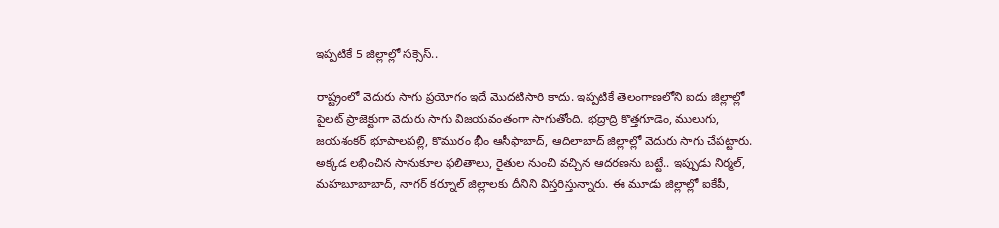ఇప్పటికే 5 జిల్లాల్లో సక్సెస్..

రాష్ట్రంలో వెదురు సాగు ప్రయోగం ఇదే మొదటిసారి కాదు. ఇప్పటికే తెలంగాణలోని ఐదు జిల్లాల్లో పైలట్ ప్రాజెక్టుగా వెదురు సాగు విజయవంతంగా సాగుతోంది. భద్రాద్రి కొత్తగూడెం, ములుగు, జయశంకర్ భూపాలపల్లి, కొమురం భీం ఆసీఫాబాద్, ఆదిలాబాద్ జిల్లాల్లో వెదురు సాగు చేపట్టారు. అక్కడ లభించిన సానుకూల ఫలితాలు, రైతుల నుంచి వచ్చిన ఆదరణను బట్టే.. ఇప్పుడు నిర్మల్, మహబూబాబాద్, నాగర్ కర్నూల్ జిల్లాలకు దీనిని విస్తరిస్తున్నారు. ఈ మూడు జిల్లాల్లో ఐకేపీ,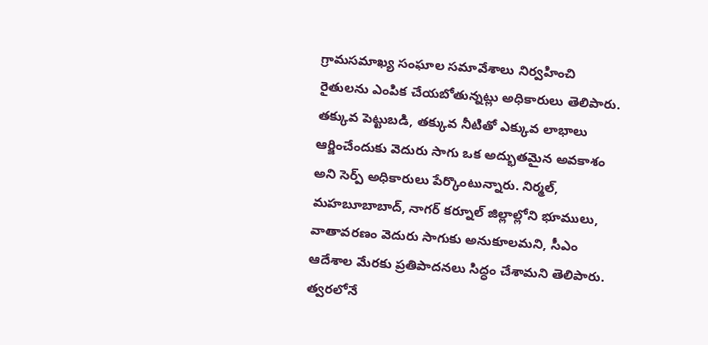గ్రామసమాఖ్య సంఘాల సమావేశాలు నిర్వహించి రైతులను ఎంపిక చేయబోతున్నట్లు అధికారులు తెలిపారు. తక్కువ పెట్టుబడి, తక్కువ నీటితో ఎక్కువ లాభాలు ఆర్జించేందుకు వెదురు సాగు ఒక అద్భుతమైన అవకాశం అని సెర్ప్ అధికారులు పేర్కొంటున్నారు. నిర్మల్, మహబూబాబాద్, నాగర్ కర్నూల్ జిల్లాల్లోని భూములు, వాతావరణం వెదురు సాగుకు అనుకూలమని, సీఎం ఆదేశాల మేరకు ప్రతిపాదనలు సిద్ధం చేశామని తెలిపారు. త్వరలోనే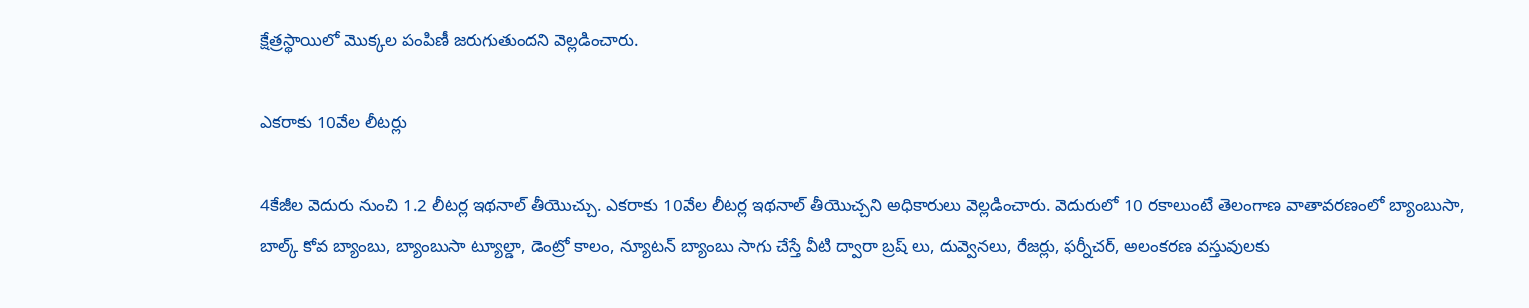క్షేత్రస్థాయిలో మొక్కల పంపిణీ జరుగుతుందని వెల్లడించారు.

ఎకరాకు 10వేల లీటర్లు

4కేజీల వెదురు నుంచి 1.2 లీటర్ల ఇథనాల్ తీయొచ్చు. ఎకరాకు 10వేల లీటర్ల ఇథనాల్ తీయొచ్చని అధికారులు వెల్లడించారు. వెదురులో 10 రకాలుంటే తెలంగాణ వాతావరణంలో బ్యాంబుసా, బాల్క్ కోవ బ్యాంబు, బ్యాంబుసా ట్యూల్డా, డెంట్రో కాలం, న్యూటన్ బ్యాంబు సాగు చేస్తే వీటి ద్వారా బ్రష్ లు, దువ్వెనలు, రేజర్లు, ఫర్నీచర్, అలంకరణ వస్తువులకు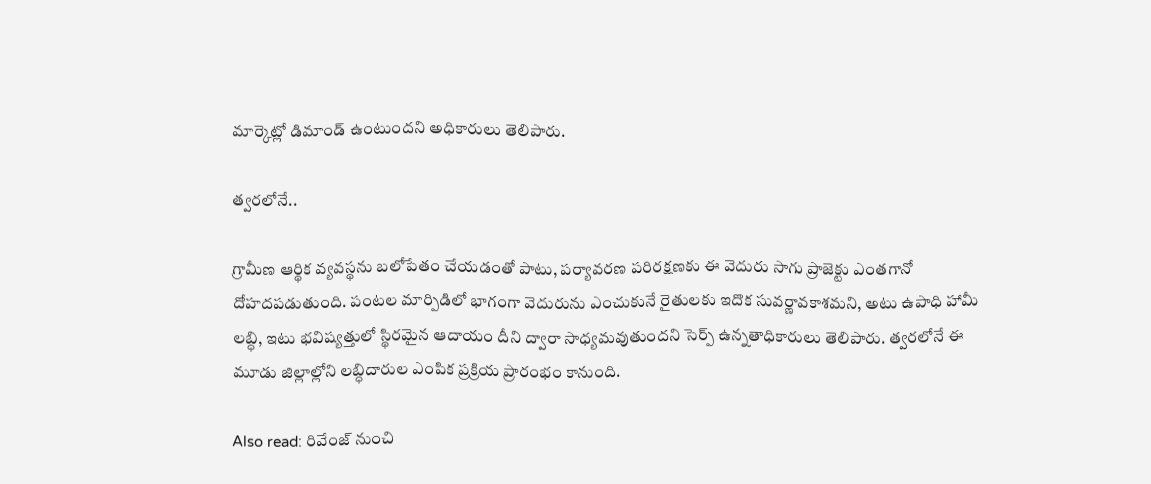మార్కెట్లో డిమాండ్ ఉంటుందని అధికారులు తెలిపారు.

త్వరలోనే..

గ్రామీణ ఆర్థిక వ్యవస్థను బలోపేతం చేయడంతో పాటు, పర్యావరణ పరిరక్షణకు ఈ వెదురు సాగు ప్రాజెక్టు ఎంతగానో దోహదపడుతుంది. పంటల మార్పిడిలో భాగంగా వెదురును ఎంచుకునే రైతులకు ఇదొక సువర్ణావకాశమని, అటు ఉపాధి హామీ లబ్ధి, ఇటు భవిష్యత్తులో స్థిరమైన ఆదాయం దీని ద్వారా సాధ్యమవుతుందని సెర్ప్ ఉన్నతాధికారులు తెలిపారు. త్వరలోనే ఈ మూడు జిల్లాల్లోని లబ్ధిదారుల ఎంపిక ప్రక్రియ ప్రారంభం కానుంది.

Also read: రివేంజ్ నుంచి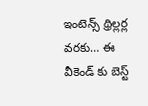ఇంటెన్స్ థ్రిల్లర్ల వరకు… ఈ వీకెండ్ కు బెస్ట్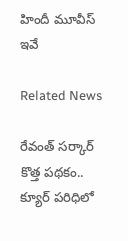హిందీ మూవీస్ ఇవే

Related News

రేవంత్ సర్కార్ కొత్త పథకం.. క్యూర్ పరిధిలో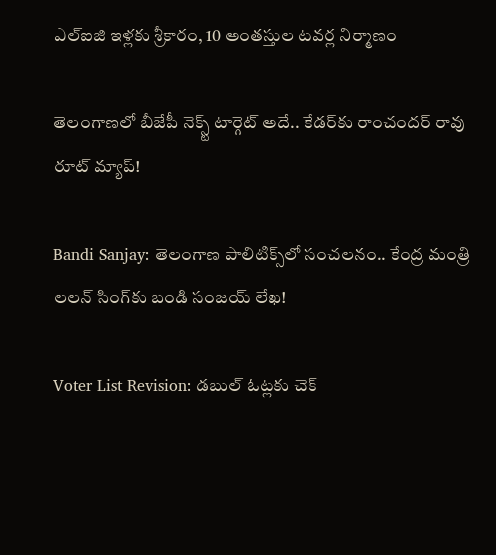ఎల్ఐజి ఇళ్లకు శ్రీకారం, 10 అంతస్తుల టవర్ల నిర్మాణం

తెలంగాణలో బీజేపీ నెక్స్ట్ టార్గెట్ అదే.. కేడర్‌కు రాంచందర్ రావు రూట్ మ్యాప్!

Bandi Sanjay: తెలంగాణ పాలిటిక్స్‌లో సంచలనం.. కేంద్ర మంత్రి లలన్ సింగ్‌కు బండి సంజయ్ లేఖ!

Voter List Revision: డబుల్ ఓట్లకు చెక్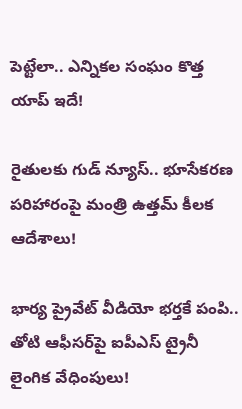పెట్టేలా.. ఎన్నికల సంఘం కొత్త యాప్ ఇదే!

రైతులకు గుడ్ న్యూస్.. భూసేకరణ పరిహారంపై మంత్రి ఉత్తమ్ కీలక ఆదేశాలు!

భార్య ప్రైవేట్ వీడియో భర్తకే పంపి.. తోటి ఆఫీసర్‌పై ఐపీఎస్ ట్రైనీ లైంగిక వేధింపులు!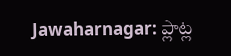Jawaharnagar: ప్లాట్ల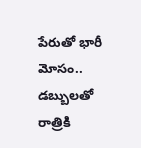పేరుతో భారీ మోసం.. డబ్బులతో రాత్రికి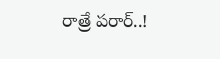రాత్రే పరార్..!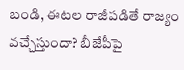బండి, ఈటల రాజీపడితే రాజ్యం వచ్చేస్తుందా? బీజేపీపై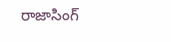రాజాసింగ్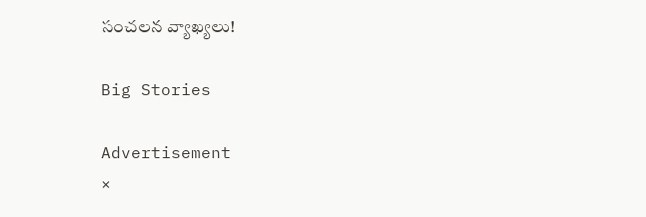సంచలన వ్యాఖ్యలు!

Big Stories

Advertisement
×